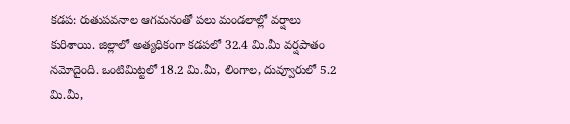కడప: రుతుపవనాల ఆగమనంతో పలు మండలాల్లో వర్షాలు కురిశాయి. జిల్లాలో అత్యధికంగా కడపలో 32.4 మి.మీ వర్షపాతం నమోదైంది. ఒంటిమిట్టలో 18.2 మి.మీ, లింగాల, దువ్వూరులో 5.2 మి.మీ,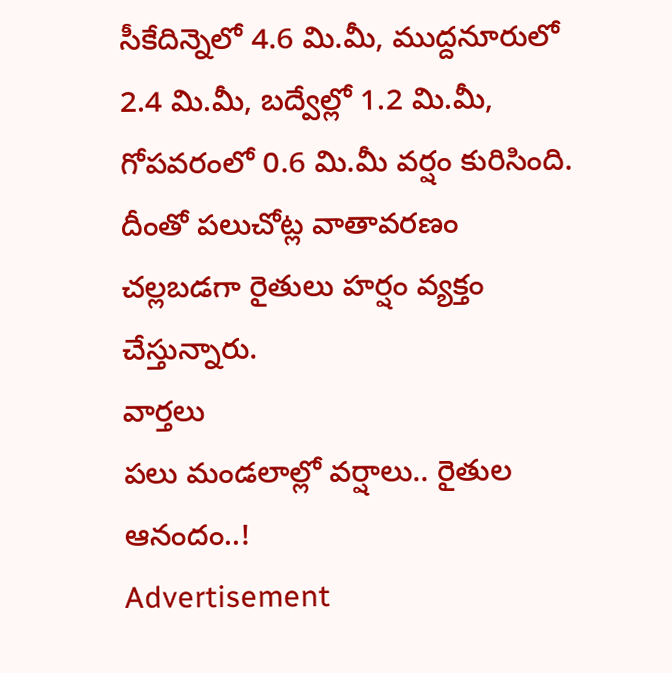సీకేదిన్నెలో 4.6 మి.మీ, ముద్దనూరులో 2.4 మి.మీ, బద్వేల్లో 1.2 మి.మీ, గోపవరంలో 0.6 మి.మీ వర్షం కురిసింది. దీంతో పలుచోట్ల వాతావరణం చల్లబడగా రైతులు హర్షం వ్యక్తం చేస్తున్నారు.
వార్తలు
పలు మండలాల్లో వర్షాలు.. రైతుల ఆనందం..!
Advertisement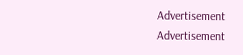Advertisement
Advertisement